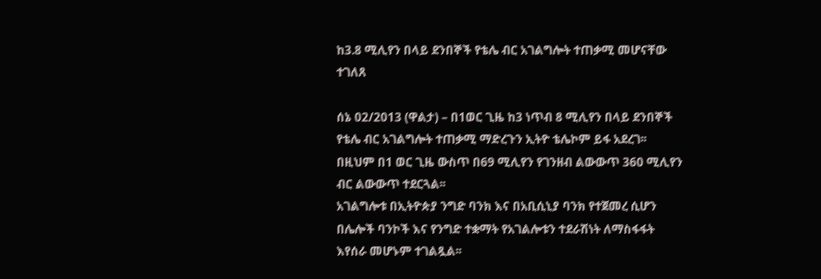ከ3.8 ሚሊየን በላይ ደንበኞች የቴሌ ብር አገልግሎት ተጠቃሚ መሆናቸው ተገለጸ

ሰኔ 02/2013 (ዋልታ) – በ1ወር ጊዜ ከ3 ነጥብ 8 ሚሊየን በላይ ደንበኞች የቴሌ ብር አገልግሎት ተጠቃሚ ማድረጉን ኢትዮ ቴሌኮም ይፋ አደረገ፡፡
በዚህም በ1 ወር ጊዜ ውስጥ በ69 ሚሊየን የገንዘብ ልውውጥ 360 ሚሊየን ብር ልውውጥ ተደርጓል፡፡
አገልግሎቱ በኢትዮጵያ ንግድ ባንክ እና በአቢሲኒያ ባንክ የተጀመረ ሲሆን በሌሎች ባንኮች እና የንግድ ተቋማት የአገልሎቱን ተደራሽነት ለማስፋፋት እየሰራ መሆኑም ተገልጿል፡፡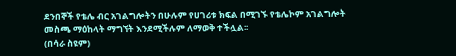ደንበኞች የቴሌ ብር አገልግሎትን በሁሉም የሀገሪቱ ክፍል በሚገኙ የቴሌኮም አገልግሎት መስጫ ማዕከላት ማግኘት እንደሚችሉም ለማወቅ ተችሏል፡፡
(በሳራ ስዩም)